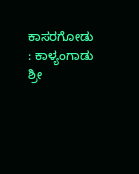ಕಾಸರಗೋಡು : ಕಾಳ್ಯಂಗಾಡು ಶ್ರೀ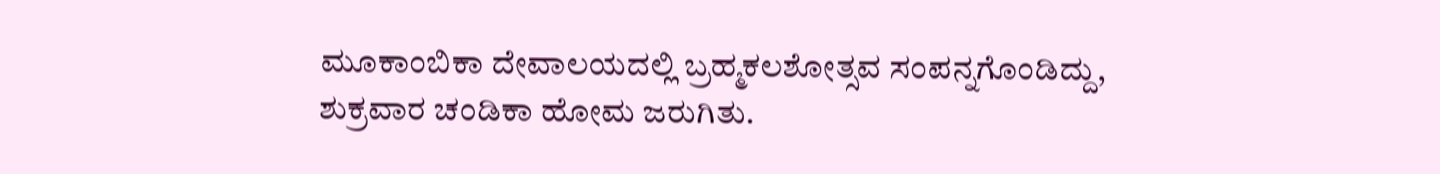ಮೂಕಾಂಬಿಕಾ ದೇವಾಲಯದಲ್ಲಿ ಬ್ರಹ್ಮಕಲಶೋತ್ಸವ ಸಂಪನ್ನಗೊಂಡಿದ್ದು, ಶುಕ್ರವಾರ ಚಂಡಿಕಾ ಹೋಮ ಜರುಗಿತು.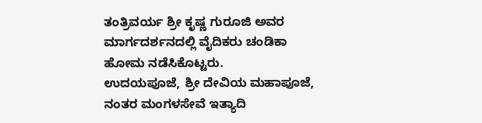ತಂತ್ರಿವರ್ಯ ಶ್ರೀ ಕೃಷ್ಣ ಗುರೂಜಿ ಅವರ ಮಾರ್ಗದರ್ಶನದಲ್ಲಿ ವೈದಿಕರು ಚಂಡಿಕಾ ಹೋಮ ನಡೆಸಿಕೊಟ್ಟರು.
ಉದಯಪೂಜೆ, ಶ್ರೀ ದೇವಿಯ ಮಹಾಪೂಜೆ, ನಂತರ ಮಂಗಳಸೇವೆ ಇತ್ಯಾದಿ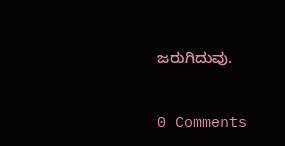ಜರುಗಿದುವು.


0 Comments